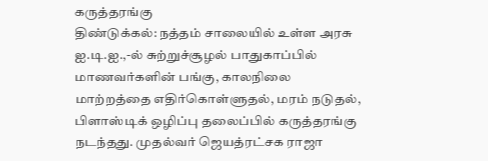கருத்தரங்கு
திண்டுக்கல்: நத்தம் சாலையில் உள்ள அரசு ஐ.டி.ஐ.,-ல் சுற்றுச்சூழல் பாதுகாப்பில் மாணவர்களின் பங்கு, காலநிலை மாற்றத்தை எதிர்கொள்ளுதல், மரம் நடுதல், பிளாஸ்டிக் ஒழிப்பு தலைப்பில் கருத்தரங்கு நடந்தது. முதல்வர் ஜெயத்ரட்சக ராஜா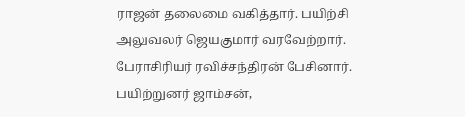ராஜன் தலைமை வகித்தார். பயிற்சி அலுவலர் ஜெயகுமார் வரவேற்றார். பேராசிரியர் ரவிச்சந்திரன் பேசினார். பயிற்றுனர் ஜாம்சன்,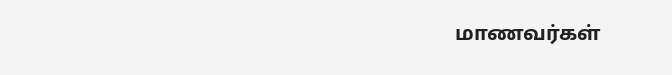மாணவர்கள்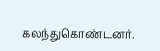கலந்துகொண்டனர்.